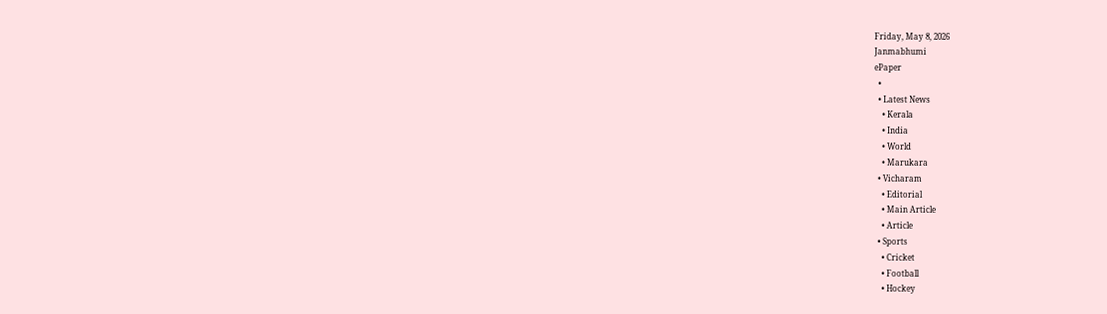Friday, May 8, 2026
Janmabhumi
ePaper
  •
  • Latest News
    • Kerala
    • India
    • World
    • Marukara
  • Vicharam
    • Editorial
    • Main Article
    • Article
  • Sports
    • Cricket
    • Football
    • Hockey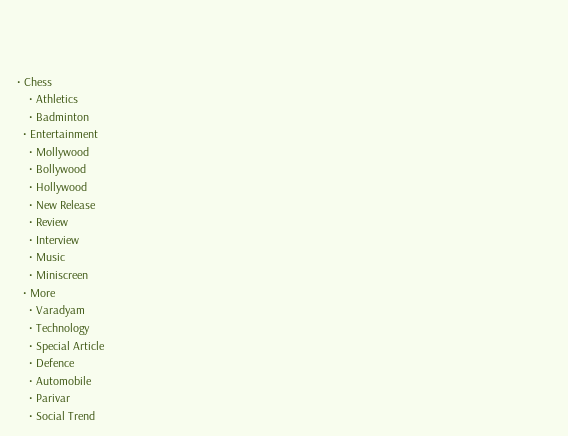• Chess
    • Athletics
    • Badminton
  • Entertainment
    • Mollywood
    • Bollywood
    • Hollywood
    • New Release
    • Review
    • Interview
    • Music
    • Miniscreen
  • More
    • Varadyam
    • Technology
    • Special Article
    • Defence
    • Automobile
    • Parivar
    • Social Trend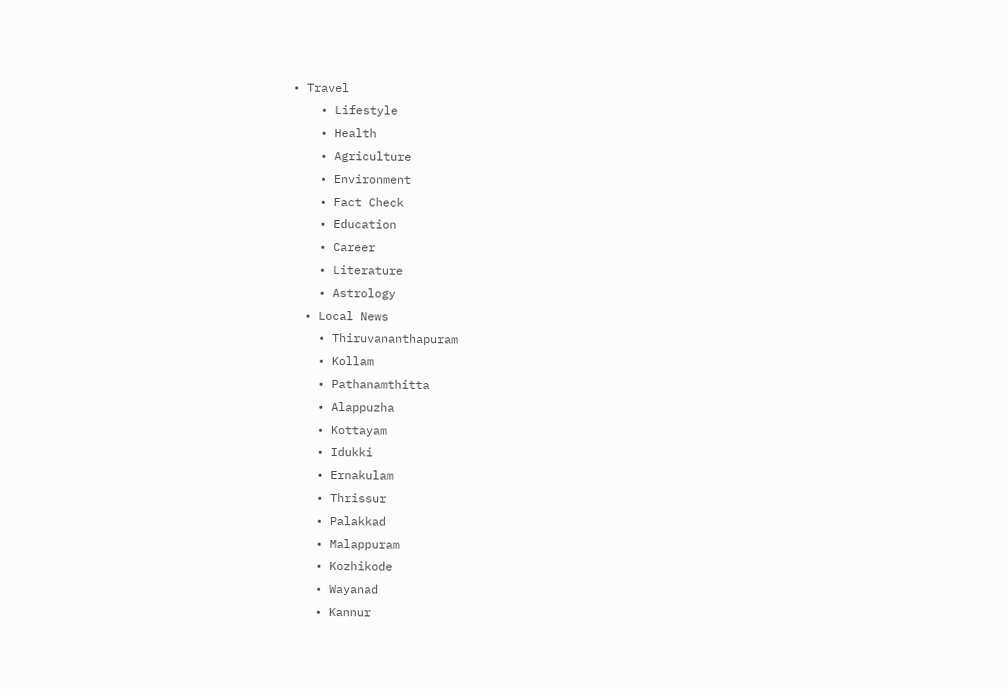• Travel
    • Lifestyle
    • Health
    • Agriculture
    • Environment
    • Fact Check
    • Education
    • Career
    • Literature
    • Astrology
  • Local News
    • Thiruvananthapuram
    • Kollam
    • Pathanamthitta
    • Alappuzha
    • Kottayam
    • Idukki
    • Ernakulam
    • Thrissur
    • Palakkad
    • Malappuram
    • Kozhikode
    • Wayanad
    • Kannur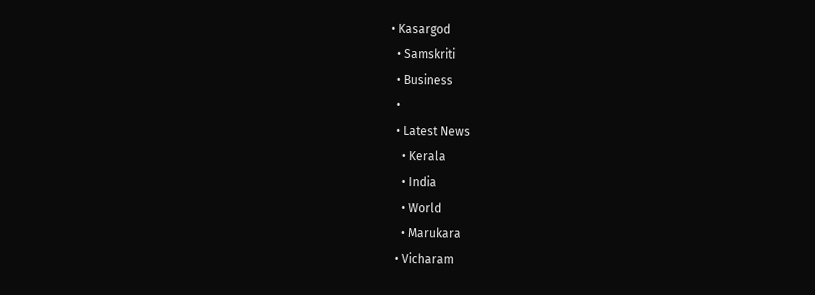• Kasargod
  • Samskriti
  • Business
  •
  • Latest News
    • Kerala
    • India
    • World
    • Marukara
  • Vicharam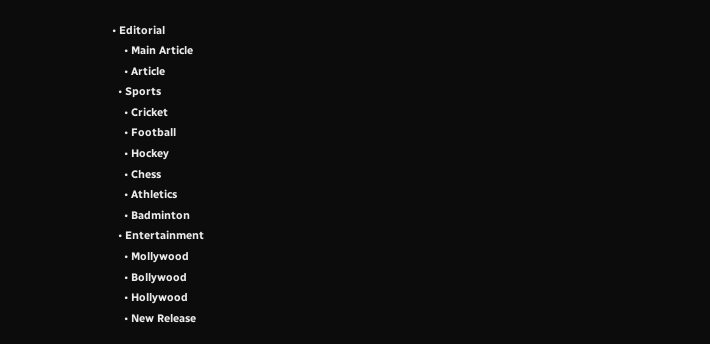• Editorial
    • Main Article
    • Article
  • Sports
    • Cricket
    • Football
    • Hockey
    • Chess
    • Athletics
    • Badminton
  • Entertainment
    • Mollywood
    • Bollywood
    • Hollywood
    • New Release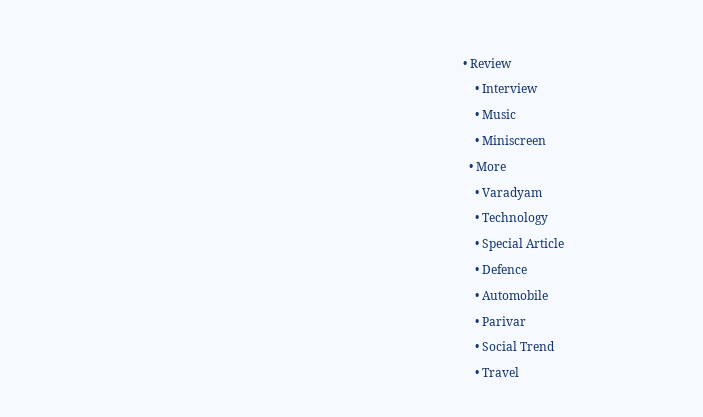• Review
    • Interview
    • Music
    • Miniscreen
  • More
    • Varadyam
    • Technology
    • Special Article
    • Defence
    • Automobile
    • Parivar
    • Social Trend
    • Travel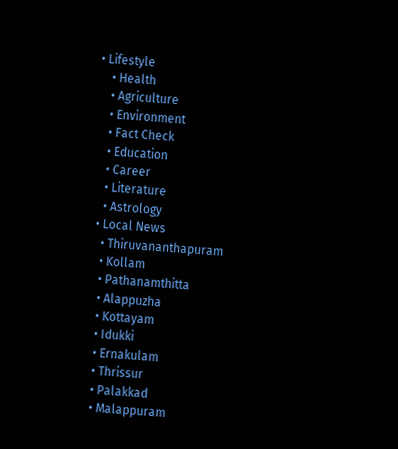• Lifestyle
    • Health
    • Agriculture
    • Environment
    • Fact Check
    • Education
    • Career
    • Literature
    • Astrology
  • Local News
    • Thiruvananthapuram
    • Kollam
    • Pathanamthitta
    • Alappuzha
    • Kottayam
    • Idukki
    • Ernakulam
    • Thrissur
    • Palakkad
    • Malappuram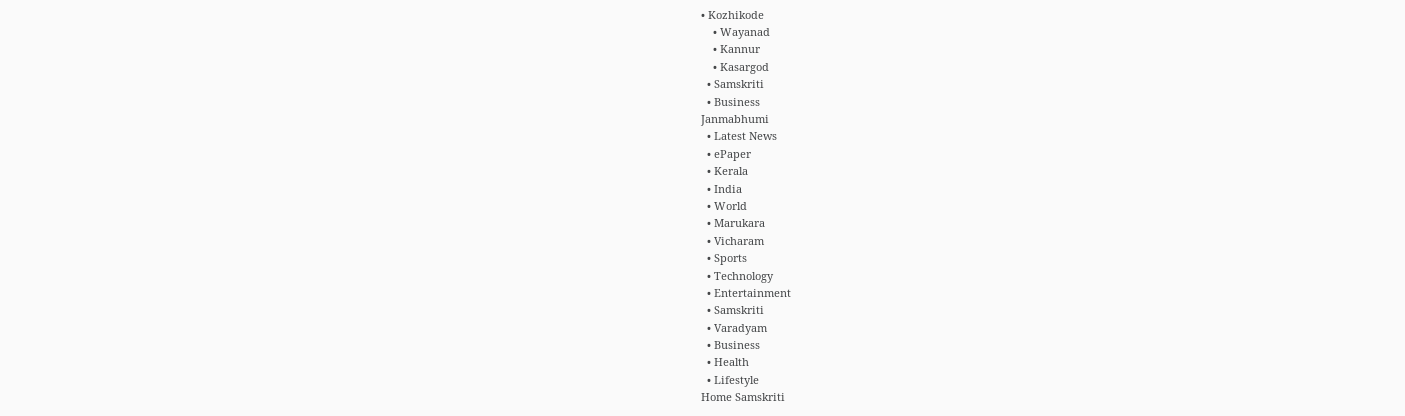• Kozhikode
    • Wayanad
    • Kannur
    • Kasargod
  • Samskriti
  • Business
Janmabhumi
  • Latest News
  • ePaper
  • Kerala
  • India
  • World
  • Marukara
  • Vicharam
  • Sports
  • Technology
  • Entertainment
  • Samskriti
  • Varadyam
  • Business
  • Health
  • Lifestyle
Home Samskriti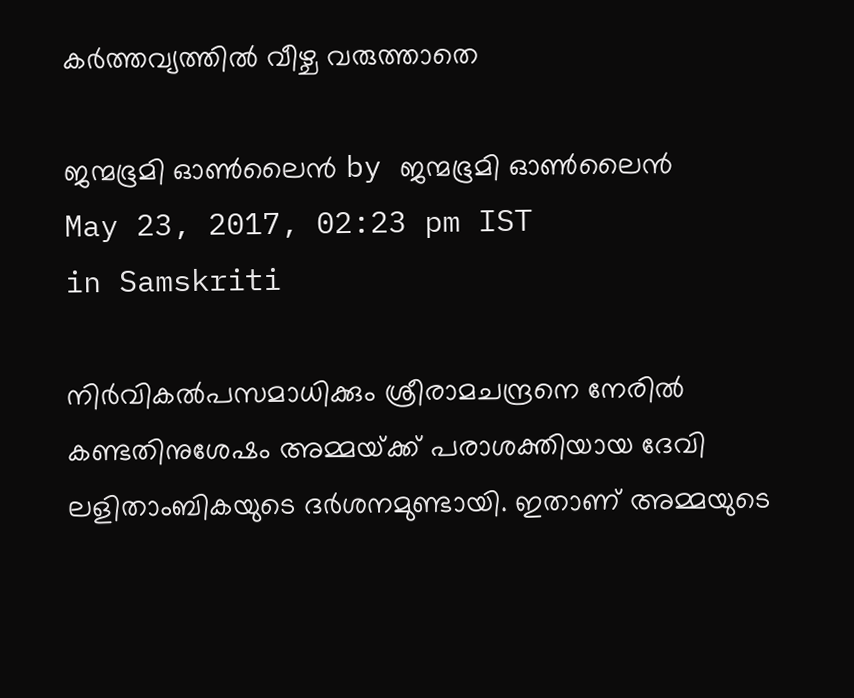കര്‍ത്തവ്യത്തില്‍ വീഴ്ച വരുത്താതെ

ജന്മഭൂമി ഓണ്‍ലൈന്‍ by ജന്മഭൂമി ഓണ്‍ലൈന്‍
May 23, 2017, 02:23 pm IST
in Samskriti

നിര്‍വികല്‍പസമാധിക്കും ശ്രീരാമചന്ദ്രനെ നേരില്‍ കണ്ടതിനുശേഷം അമ്മയ്‌ക്ക് പരാശക്തിയായ ദേവി ലളിതാംബികയുടെ ദര്‍ശനമുണ്ടായി. ഇതാണ് അമ്മയുടെ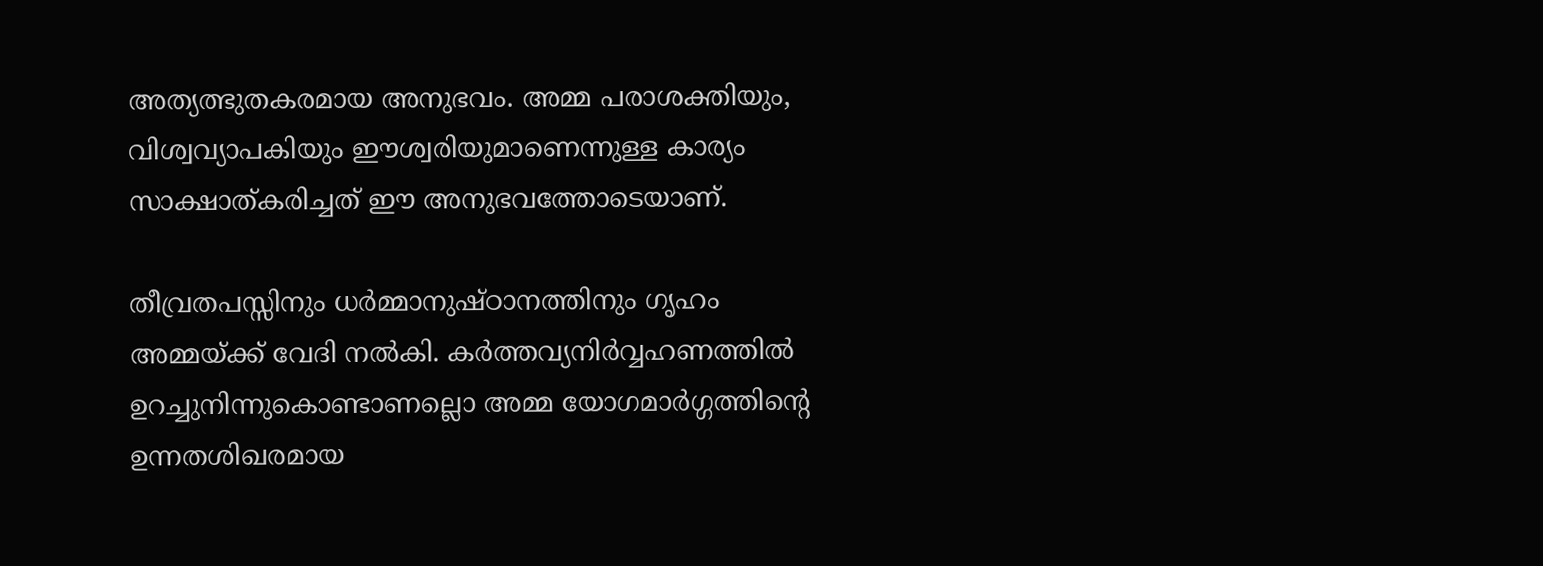അത്യത്ഭുതകരമായ അനുഭവം. അമ്മ പരാശക്തിയും, വിശ്വവ്യാപകിയും ഈശ്വരിയുമാണെന്നുള്ള കാര്യം സാക്ഷാത്കരിച്ചത് ഈ അനുഭവത്തോടെയാണ്.

തീവ്രതപസ്സിനും ധര്‍മ്മാനുഷ്ഠാനത്തിനും ഗൃഹം അമ്മയ്‌ക്ക് വേദി നല്‍കി. കര്‍ത്തവ്യനിര്‍വ്വഹണത്തില്‍ ഉറച്ചുനിന്നുകൊണ്ടാണല്ലൊ അമ്മ യോഗമാര്‍ഗ്ഗത്തിന്റെ ഉന്നതശിഖരമായ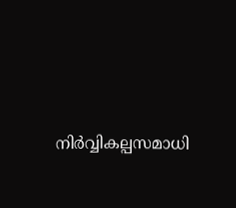നിര്‍വ്വികല്പസമാധി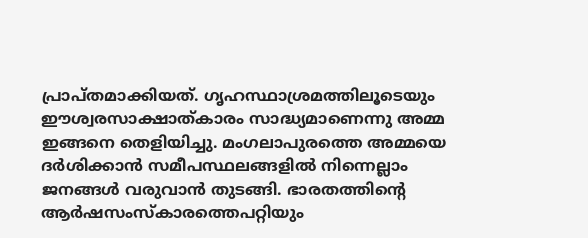പ്രാപ്തമാക്കിയത്. ഗൃഹസ്ഥാശ്രമത്തിലൂടെയും ഈശ്വരസാക്ഷാത്കാരം സാദ്ധ്യമാണെന്നു അമ്മ ഇങ്ങനെ തെളിയിച്ചു. മംഗലാപുരത്തെ അമ്മയെ ദര്‍ശിക്കാന്‍ സമീപസ്ഥലങ്ങളില്‍ നിന്നെല്ലാം ജനങ്ങള്‍ വരുവാന്‍ തുടങ്ങി. ഭാരതത്തിന്റെ ആര്‍ഷസംസ്‌കാരത്തെപറ്റിയും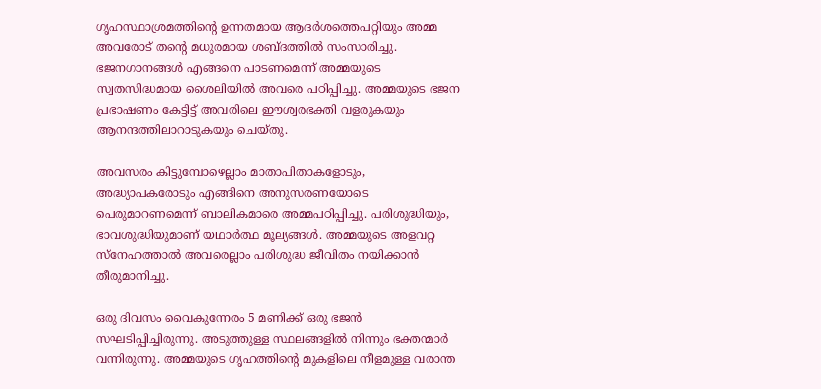ഗൃഹസ്ഥാശ്രമത്തിന്റെ ഉന്നതമായ ആദര്‍ശത്തെപറ്റിയും അമ്മ അവരോട് തന്റെ മധുരമായ ശബ്ദത്തില്‍ സംസാരിച്ചു. ഭജനഗാനങ്ങള്‍ എങ്ങനെ പാടണമെന്ന് അമ്മയുടെ സ്വതസിദ്ധമായ ശൈലിയില്‍ അവരെ പഠിപ്പിച്ചു. അമ്മയുടെ ഭജന പ്രഭാഷണം കേട്ടിട്ട് അവരിലെ ഈശ്വരഭക്തി വളരുകയും ആനന്ദത്തിലാറാടുകയും ചെയ്തു.

അവസരം കിട്ടുമ്പോഴെല്ലാം മാതാപിതാകളോടും, അദ്ധ്യാപകരോടും എങ്ങിനെ അനുസരണയോടെ പെരുമാറണമെന്ന് ബാലികമാരെ അമ്മപഠിപ്പിച്ചു. പരിശുദ്ധിയും, ഭാവശുദ്ധിയുമാണ് യഥാര്‍ത്ഥ മൂല്യങ്ങള്‍. അമ്മയുടെ അളവറ്റ സ്‌നേഹത്താല്‍ അവരെല്ലാം പരിശുദ്ധ ജീവിതം നയിക്കാന്‍ തീരുമാനിച്ചു.

ഒരു ദിവസം വൈകുന്നേരം 5 മണിക്ക് ഒരു ഭജന്‍ സഘടിപ്പിച്ചിരുന്നു. അടുത്തുള്ള സ്ഥലങ്ങളില്‍ നിന്നും ഭക്തന്മാര്‍ വന്നിരുന്നു. അമ്മയുടെ ഗൃഹത്തിന്റെ മുകളിലെ നീളമുള്ള വരാന്ത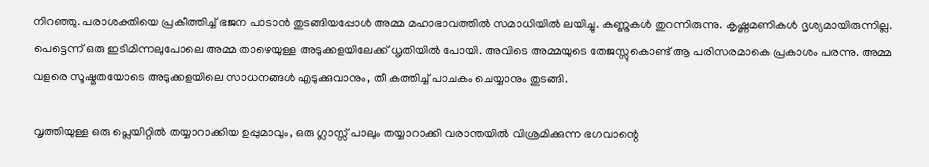നിറഞ്ഞു. പരാശക്തിയെ പ്രകീത്തിച്ച് ഭജന പാടാന്‍ തുടങ്ങിയപ്പോള്‍ അമ്മ മഹാഭാവത്തില്‍ സമാധിയില്‍ ലയിച്ചു. കണ്ണുകള്‍ തുറന്നിരുന്നു. കൃഷ്ണമണികള്‍ ദൃശ്യമായിരുന്നില്ല. പെട്ടെന്ന് ഒരു ഇടിമിന്നലുപോലെ അമ്മ താഴെയുള്ള അടുക്കളയിലേക്ക് ധൃതിയില്‍ പോയി. അവിടെ അമ്മയുടെ തേജസ്സുകൊണ്ട് ആ പരിസരമാകെ പ്രകാശം പരന്നു. അമ്മ വളരെ സൂഷ്മതയോടെ അടുക്കളയിലെ സാധനങ്ങള്‍ എടുക്കുവാനും, തീ കത്തിച്ച് പാചകം ചെയ്യാനും തുടങ്ങി.

വൃത്തിയുള്ള ഒരു പ്ലെയിറ്റില്‍ തയ്യാറാക്കിയ ഉപ്പുമാവും, ഒരു ഗ്ലാസ്സ് പാലും തയ്യാറാക്കി വരാന്തയില്‍ വിശ്രമിക്കുന്ന ഭഗവാന്റെ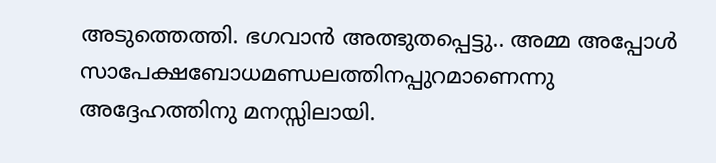അടുത്തെത്തി. ഭഗവാന്‍ അത്ഭുതപ്പെട്ടു.. അമ്മ അപ്പോള്‍ സാപേക്ഷബോധമണ്ഡലത്തിനപ്പുറമാണെന്നു അദ്ദേഹത്തിനു മനസ്സിലായി.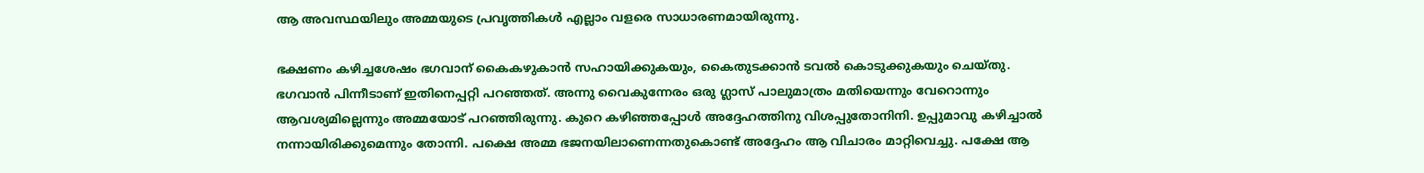ആ അവസ്ഥയിലും അമ്മയുടെ പ്രവൃത്തികള്‍ എല്ലാം വളരെ സാധാരണമായിരുന്നു.

ഭക്ഷണം കഴിച്ചശേഷം ഭഗവാന് കൈകഴുകാന്‍ സഹായിക്കുകയും, കൈതുടക്കാന്‍ ടവല്‍ കൊടുക്കുകയും ചെയ്തു. ഭഗവാന്‍ പിന്നീടാണ് ഇതിനെപ്പറ്റി പറഞ്ഞത്. അന്നു വൈകുന്നേരം ഒരു ഗ്ലാസ് പാലുമാത്രം മതിയെന്നും വേറൊന്നും ആവശ്യമില്ലെന്നും അമ്മയോട് പറഞ്ഞിരുന്നു. കുറെ കഴിഞ്ഞപ്പോള്‍ അദ്ദേഹത്തിനു വിശപ്പുതോനിനി. ഉപ്പുമാവു കഴിച്ചാല്‍ നന്നായിരിക്കുമെന്നും തോന്നി. പക്ഷെ അമ്മ ഭജനയിലാണെന്നതുകൊണ്ട് അദ്ദേഹം ആ വിചാരം മാറ്റിവെച്ചു. പക്ഷേ ആ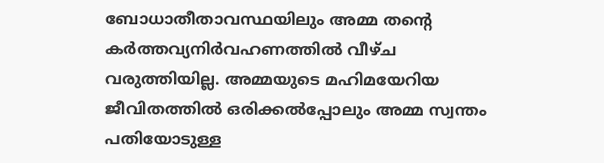ബോധാതീതാവസ്ഥയിലും അമ്മ തന്റെ കര്‍ത്തവ്യനിര്‍വഹണത്തില്‍ വീഴ്ച വരുത്തിയില്ല. അമ്മയുടെ മഹിമയേറിയ ജീവിതത്തില്‍ ഒരിക്കല്‍പ്പോലും അമ്മ സ്വന്തം പതിയോടുള്ള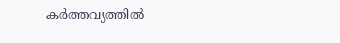കര്‍ത്തവ്യത്തില്‍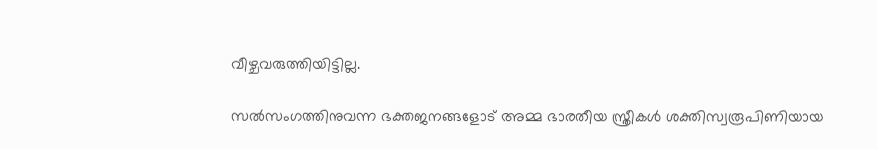വീഴ്ചവരുത്തിയിട്ടില്ല.

സല്‍സംഗത്തിനുവന്ന ഭക്തജനങ്ങളോട് അമ്മ ഭാരതീയ സ്ത്രീകള്‍ ശക്തിസ്വരൂപിണിയായ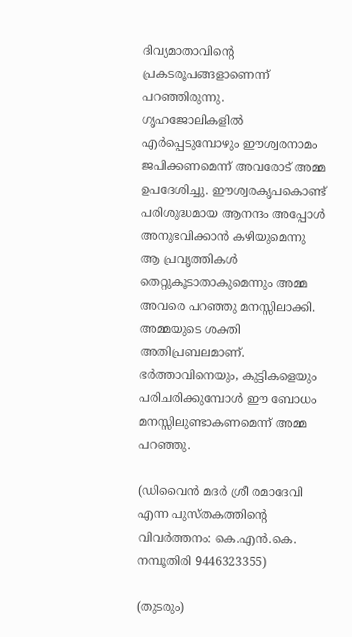ദിവ്യമാതാവിന്റെ പ്രകടരൂപങ്ങളാണെന്ന് പറഞ്ഞിരുന്നു. ഗൃഹജോലികളില്‍ എര്‍പ്പെടുമ്പോഴും ഈശ്വരനാമം ജപിക്കണമെന്ന് അവരോട് അമ്മ ഉപദേശിച്ചു. ഈശ്വരകൃപകൊണ്ട് പരിശുദ്ധമായ ആനന്ദം അപ്പോള്‍ അനുഭവിക്കാന്‍ കഴിയുമെന്നു ആ പ്രവൃത്തികള്‍ തെറ്റുകൂടാതാകുമെന്നും അമ്മ അവരെ പറഞ്ഞു മനസ്സിലാക്കി. അമ്മയുടെ ശക്തി അതിപ്രബലമാണ്. ഭര്‍ത്താവിനെയും, കുട്ടികളെയും പരിചരിക്കുമ്പോള്‍ ഈ ബോധം മനസ്സിലുണ്ടാകണമെന്ന് അമ്മ പറഞ്ഞു.

(ഡിവൈന്‍ മദര്‍ ശ്രീ രമാദേവി എന്ന പുസ്തകത്തിന്റെ വിവര്‍ത്തനം: കെ.എന്‍.കെ. നമ്പൂതിരി 9446323355)

(തുടരും)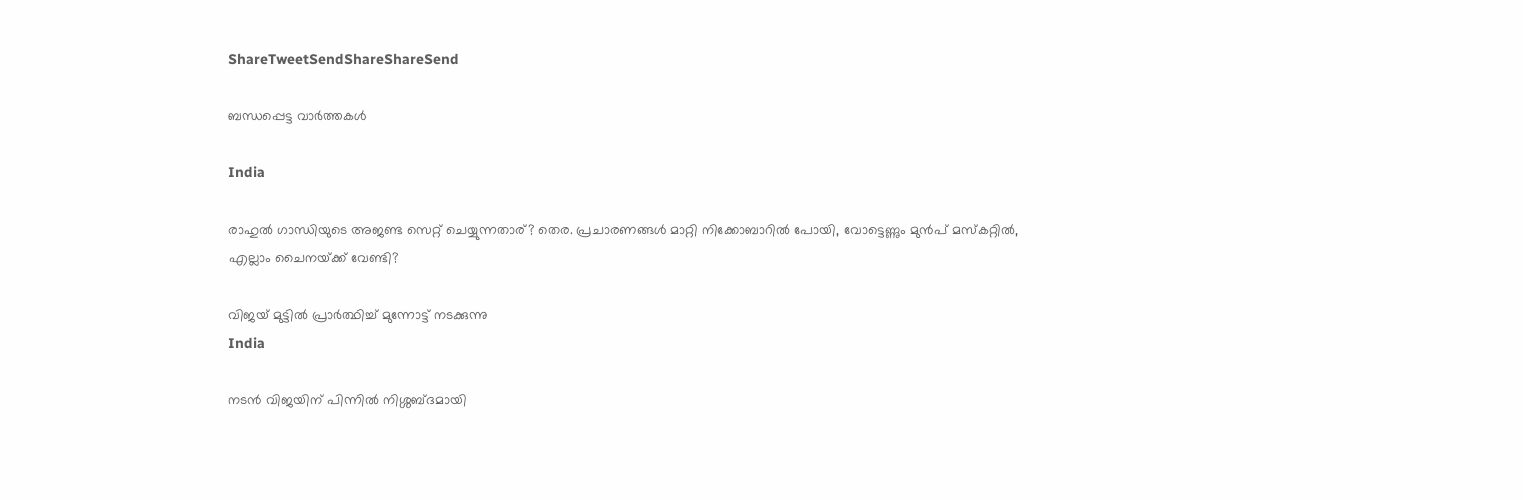ShareTweetSendShareShareSend

ബന്ധപ്പെട്ട വാര്‍ത്തകള്‍

India

രാഹുല്‍ ഗാന്ധിയുടെ അജണ്ട സെറ്റ് ചെയ്യുന്നതാര്? തെര. പ്രചാരണങ്ങള്‍ മാറ്റി നിക്കോബാറില്‍ പോയി, വോട്ടെണ്ണും മുന്‍പ് മസ്കറ്റില്‍, എല്ലാം ചൈനയ്‌ക്ക് വേണ്ടി?

വിജയ് മുട്ടില്‍ പ്രാര്‍ത്ഥിച്ച് മുന്നോട്ട് നടക്കുന്നു
India

നടന്‍ വിജയിന് പിന്നില്‍ നിശ്ശബ്ദമായി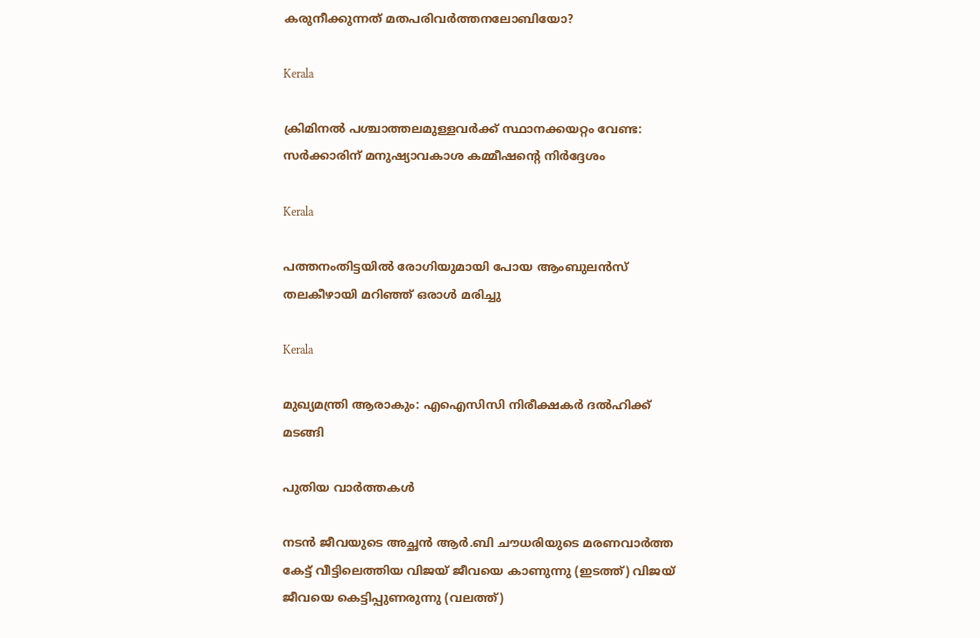കരുനീക്കുന്നത് മതപരിവര്‍ത്തനലോബിയോ?

Kerala

ക്രിമിനല്‍ പശ്ചാത്തലമുള്ളവര്‍ക്ക് സ്ഥാനക്കയറ്റം വേണ്ട: സര്‍ക്കാരിന് മനുഷ്യാവകാശ കമ്മീഷന്റെ നിര്‍ദ്ദേശം

Kerala

പത്തനംതിട്ടയില്‍ രോഗിയുമായി പോയ ആംബുലന്‍സ് തലകീഴായി മറിഞ്ഞ് ഒരാള്‍ മരിച്ചു

Kerala

മുഖ്യമന്ത്രി ആരാകും: എഐസിസി നിരീക്ഷകര്‍ ദല്‍ഹിക്ക് മടങ്ങി

പുതിയ വാര്‍ത്തകള്‍

നടന്‍ ജീവയുടെ അച്ഛന്‍ ആര്‍.ബി ചൗധരിയുടെ മരണവാര്‍ത്ത കേട്ട് വീട്ടിലെത്തിയ വിജയ് ജീവയെ കാണുന്നു (ഇടത്ത്) വിജയ് ജീവയെ കെട്ടിപ്പുണരുന്നു (വലത്ത്)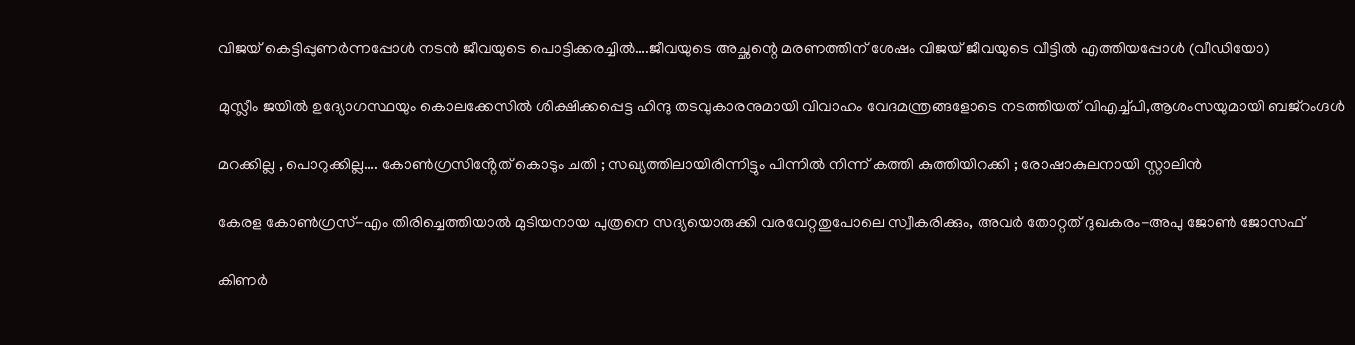വിജയ് കെട്ടിപ്പുണര്‍ന്നപ്പോള്‍ നടന്‍ ജീവയുടെ പൊട്ടിക്കരച്ചില്‍….ജീവയുടെ അച്ഛന്റെ മരണത്തിന് ശേഷം വിജയ് ജീവയുടെ വീട്ടില്‍ എത്തിയപ്പോള്‍ (വീഡിയോ)

മുസ്ലീം ജയില്‍ ഉദ്യോഗസ്ഥയും കൊലക്കേസില്‍ ശിക്ഷിക്കപ്പെട്ട ഹിന്ദു തടവുകാരനുമായി വിവാഹം വേദമന്ത്രങ്ങളോടെ നടത്തിയത് വിഎച്ച്പി,ആശംസയുമായി ബജ്‌റംഗ്ദള്‍

മറക്കില്ല , പൊറുക്കില്ല…. കോൺഗ്രസിൻ്റേത് കൊടും ചതി ; സഖ്യത്തിലായിരിന്നിട്ടും പിന്നിൽ നിന്ന് കത്തി കുത്തിയിറക്കി ; രോഷാകുലനായി സ്റ്റാലിൻ

കേരള കോണ്‍ഗ്രസ്-എം തിരിച്ചെത്തിയാല്‍ മുടിയനായ പുത്രനെ സദ്യയൊരുക്കി വരവേറ്റതുപോലെ സ്വീകരിക്കും, അവര്‍ തോറ്റത് ദുഖകരം-അപു ജോണ്‍ ജോസഫ്

കിണര്‍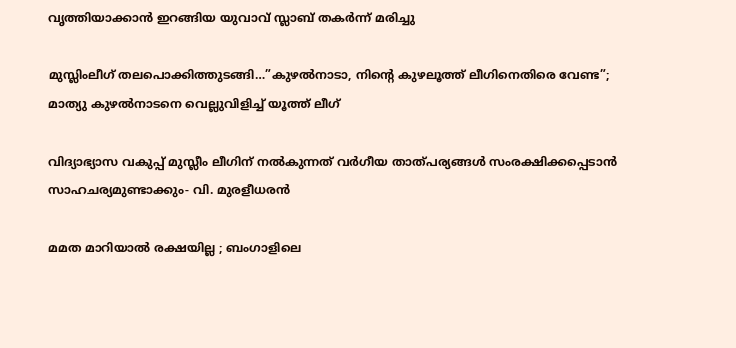വൃത്തിയാക്കാന്‍ ഇറങ്ങിയ യുവാവ് സ്ലാബ് തകര്‍ന്ന് മരിച്ചു

മുസ്ലിംലീഗ് തലപൊക്കിത്തുടങ്ങി…”കുഴൽനാടാ, നിന്റെ കുഴലൂത്ത് ലീഗിനെതിരെ വേണ്ട”; മാത്യു കുഴൽനാടനെ വെല്ലുവിളിച്ച് യൂത്ത് ലീഗ്

വിദ്യാഭ്യാസ വകുപ്പ് മുസ്ലീം ലീഗിന് നല്‍കുന്നത് വര്‍ഗീയ താത്പര്യങ്ങള്‍ സംരക്ഷിക്കപ്പെടാന്‍ സാഹചര്യമുണ്ടാക്കും- വി. മുരളീധരന്‍

മമത മാറിയാൽ രക്ഷയില്ല ; ബംഗാളിലെ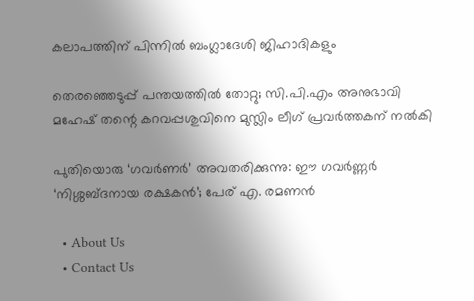കലാപത്തിന് പിന്നിൽ ബംഗ്ലാദേശി ജിഹാദികളും

തെരഞ്ഞെടുപ്പ് പന്തയത്തില്‍ തോറ്റു; സി.പി.എം അനുഭാവി മഹേഷ് തന്റെ കറവപ്പശുവിനെ മുസ്ലിം ലീഗ് പ്രവര്‍ത്തകന് നല്‍കി

പുതിയൊരു ‘ഗവർണർ’ അവതരിക്കുന്നു: ഈ ഗവർണ്ണർ ‘നിശ്ശബ്ദനായ രക്ഷകൻ’; പേര് എ. രമണൻ

  • About Us
  • Contact Us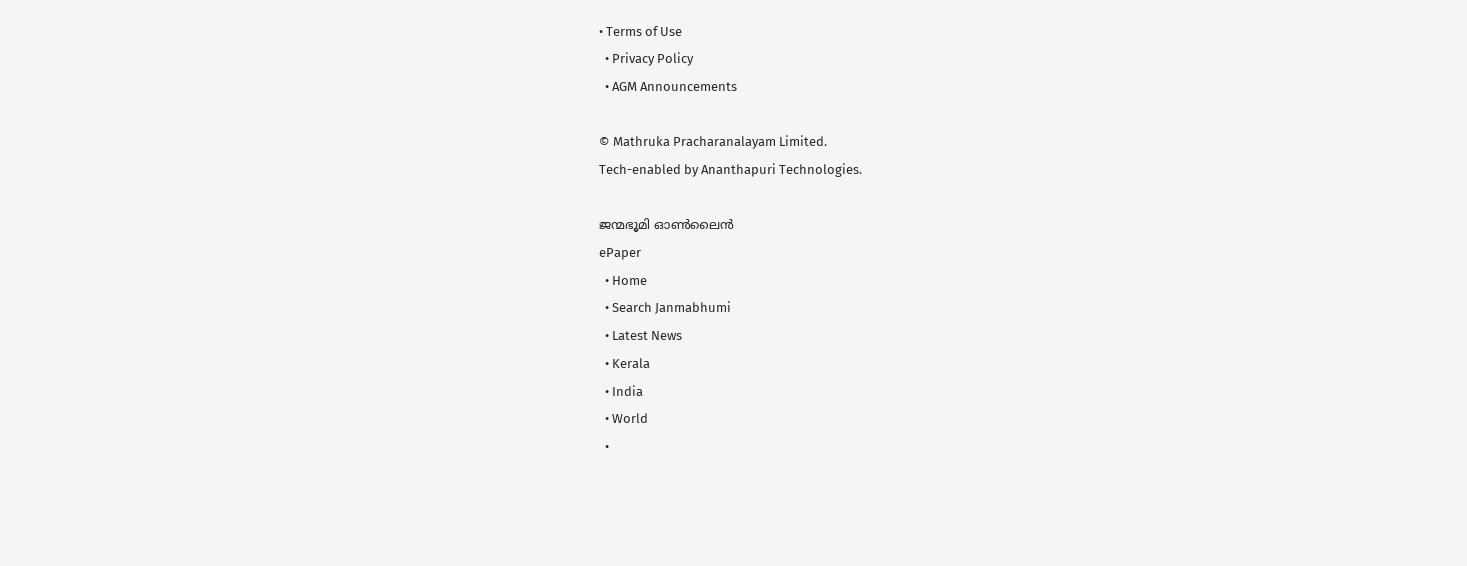• Terms of Use
  • Privacy Policy
  • AGM Announcements

© Mathruka Pracharanalayam Limited.
Tech-enabled by Ananthapuri Technologies.

ജന്മഭൂമി ഓണ്‍ലൈന്‍
ePaper
  • Home
  • Search Janmabhumi
  • Latest News
  • Kerala
  • India
  • World
  •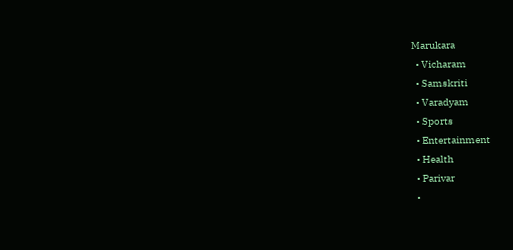Marukara
  • Vicharam
  • Samskriti
  • Varadyam
  • Sports
  • Entertainment
  • Health
  • Parivar
  •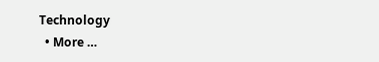Technology
  • More …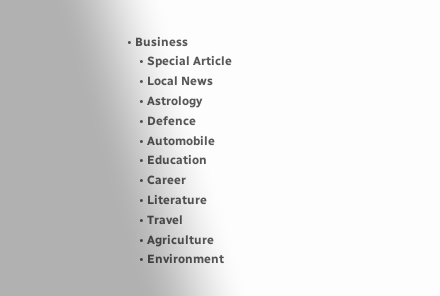• Business
    • Special Article
    • Local News
    • Astrology
    • Defence
    • Automobile
    • Education
    • Career
    • Literature
    • Travel
    • Agriculture
    • Environment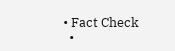• Fact Check
  •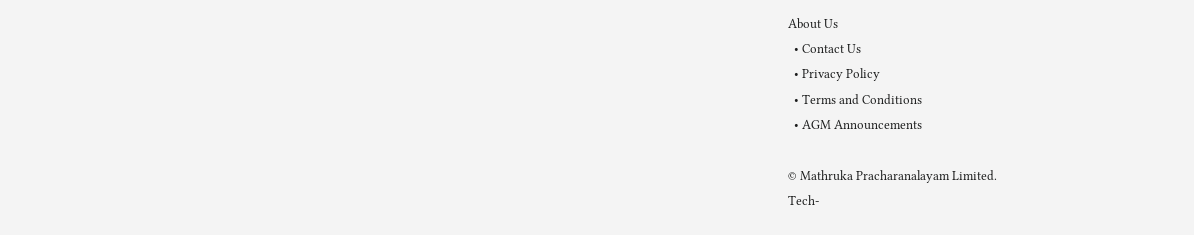About Us
  • Contact Us
  • Privacy Policy
  • Terms and Conditions
  • AGM Announcements

© Mathruka Pracharanalayam Limited.
Tech-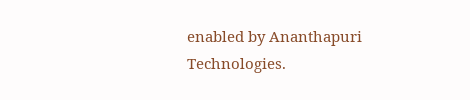enabled by Ananthapuri Technologies.